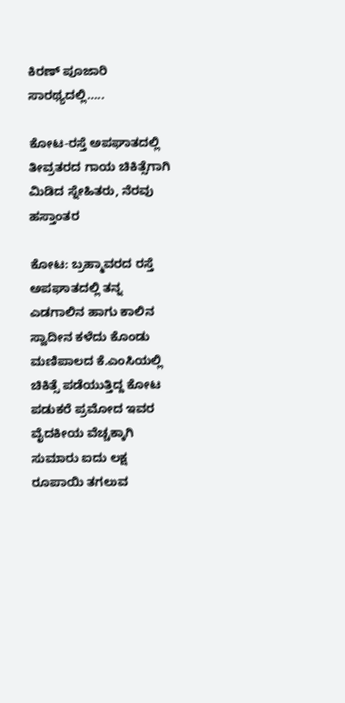ಕಿರಣ್ ಪೂಜಾರಿ ಸಾರಥ್ಯದಲ್ಲಿ…..

ಕೋಟ-ರಸ್ತೆ ಅಪಘಾತದಲ್ಲಿ ತೀವ್ರತರದ ಗಾಯ ಚಿಕಿತ್ಸೆಗಾಗಿ ಮಿಡಿದ ಸ್ನೇಹಿತರು, ನೆರವು ಹಸ್ತಾಂತರ

ಕೋಟ: ಬ್ರಹ್ಮಾವರದ ರಸ್ತೆ ಅಪಘಾತದಲ್ಲಿ ತನ್ನ ಎಡಗಾಲಿನ ಹಾಗು ಕಾಲಿನ ಸ್ವಾದೀನ ಕಳೆದು ಕೊಂಡು ಮಣಿಪಾಲದ ಕೆ.ಎಂಸಿಯಲ್ಲಿ ಚಿಕಿತ್ಸೆ ಪಡೆಯುತ್ತಿದ್ದ ಕೋಟ ಪಡುಕರೆ ಪ್ರಮೋದ ಇವರ ವೈದಕೀಯ ವೆಚ್ಚಕ್ಕಾಗಿ ಸುಮಾರು ಐದು ಲಕ್ಷ ರೂಪಾಯಿ ತಗಲುವ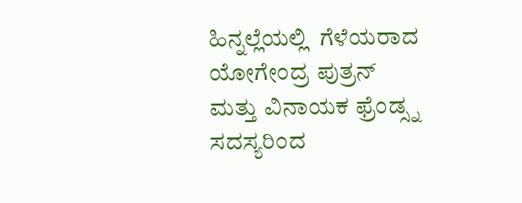ಹಿನ್ನಲ್ಲೆಯಲ್ಲಿ  ಗೆಳೆಯರಾದ ಯೋಗೇಂದ್ರ ಪುತ್ರನ್ ಮತ್ತು ವಿನಾಯಕ ಫ್ರೆಂಡ್ಸ್ನ ಸದಸ್ಯರಿಂದ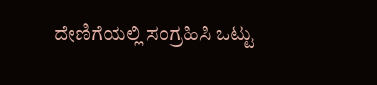ದೇಣಿಗೆಯಲ್ಲಿ ಸಂಗ್ರಹಿಸಿ ಒಟ್ಟು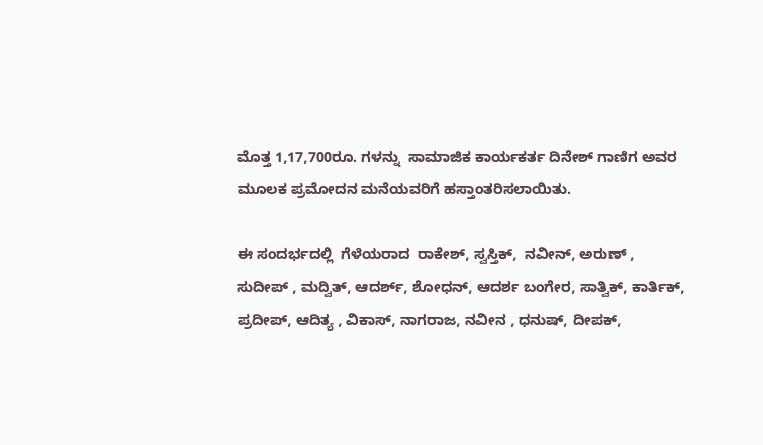ಮೊತ್ತ 1,17,700ರೂ. ಗಳನ್ನು  ಸಾಮಾಜಿಕ ಕಾರ್ಯಕರ್ತ ದಿನೇಶ್ ಗಾಣಿಗ ಅವರ ಮೂಲಕ ಪ್ರಮೋದನ ಮನೆಯವರಿಗೆ ಹಸ್ತಾಂತರಿಸಲಾಯಿತು.

ಈ ಸಂದರ್ಭದಲ್ಲಿ  ಗೆಳೆಯರಾದ  ರಾಕೇಶ್, ಸ್ವಸ್ತಿಕ್,  ನವೀನ್, ಅರುಣ್ , ಸುದೀಪ್ , ಮದ್ವಿತ್, ಆದರ್ಶ್, ಶೋಧನ್, ಆದರ್ಶ ಬಂಗೇರ, ಸಾತ್ವಿಕ್, ಕಾರ್ತಿಕ್,  ಪ್ರದೀಪ್, ಆದಿತ್ಯ , ವಿಕಾಸ್, ನಾಗರಾಜ, ನವೀನ , ಧನುಷ್, ದೀಪಕ್,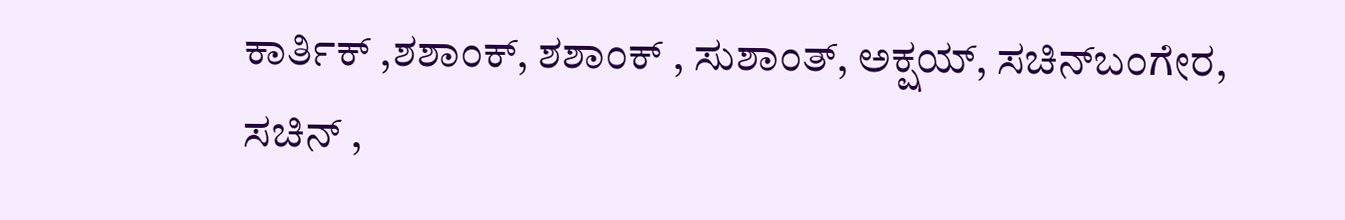ಕಾರ್ತಿಕ್ ,ಶಶಾಂಕ್, ಶಶಾಂಕ್ , ಸುಶಾಂತ್, ಅಕ್ಷಯ್, ಸಚಿನ್‌ಬಂಗೇರ, ಸಚಿನ್ ,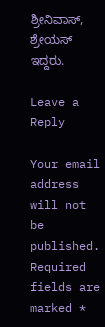ಶ್ರೀನಿವಾಸ್, ಶ್ರೇಯಸ್ ಇದ್ದರು.

Leave a Reply

Your email address will not be published. Required fields are marked *